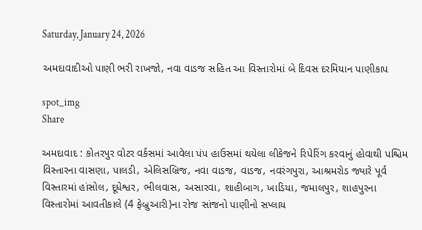Saturday, January 24, 2026

અમદાવાદીઓ પાણી ભરી રાખજો, નવા વાડજ સહિત આ વિસ્તારોમાં બે દિવસ દરમિયાન પાણીકાપ

spot_img
Share

અમદાવાદ : કોતરપુર વોટર વર્કસમાં આવેલા પંપ હાઉસમાં થયેલા લીકેજને રિપેરિંગ કરવાનું હોવાથી પશ્ચિમ વિસ્તારના વાસણા, પાલડી, એલિસબ્રિજ, નવા વાડજ, વાડજ, નવરંગપુરા, આશ્રમરોડ જ્યારે પૂર્વ વિસ્તારમાં હાંસોલ, દૂધેશ્વર, ભીલવાસ, અસારવા, શાહીબાગ, ખાડિયા, જમાલપુર, શાહપુરના વિસ્તારોમાં આવતીકાલે (4 ફેબ્રુઆરી)ના રોજ સાંજનો પાણીનો સપ્લાય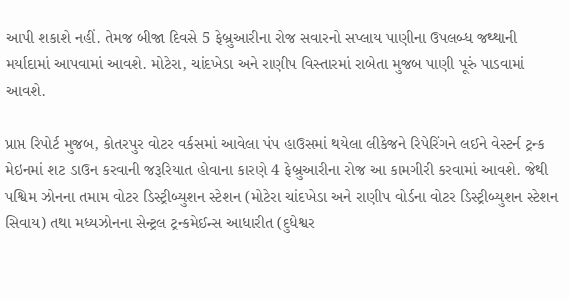આપી શકાશે નહીં. તેમજ બીજા દિવસે 5 ફેબ્રુઆરીના રોજ સવારનો સપ્લાય પાણીના ઉપલબ્ધ જથ્થાની મર્યાદામાં આપવામાં આવશે. મોટેરા, ચાંદખેડા અને રાણીપ વિસ્તારમાં રાબેતા મુજબ પાણી પૂરું પાડવામાં આવશે.

પ્રાપ્ત રિપોર્ટ મુજબ, કોતરપુર વોટર વર્કસમાં આવેલા પંપ હાઉસમાં થયેલા લીકેજને રિપેરિંગને લઈને વેસ્ટર્ન ટ્રન્ક મેઇનમાં શટ ડાઉન કરવાની જરૂરિયાત હોવાના કારણે 4 ફેબ્રુઆરીના રોજ આ કામગીરી કરવામાં આવશે. જેથી પશ્વિમ ઝોનના તમામ વોટર ડિસ્ટ્રીબ્યુશન સ્ટેશન (મોટેરા ચાંદખેડા અને રાણીપ વોર્ડના વોટર ડિસ્ટ્રીબ્યુશન સ્ટેશન સિવાય) તથા મધ્યઝોનના સેન્ટ્રલ ટ્રન્કમેઈન્સ આધારીત (દુધેશ્વર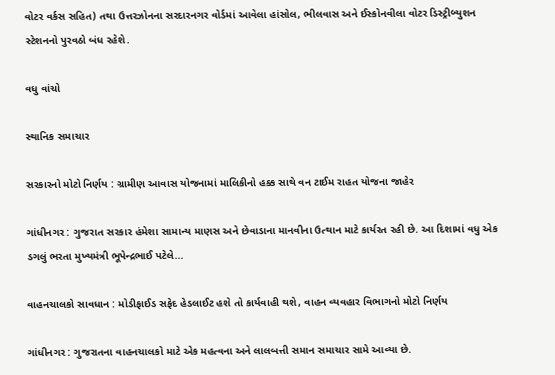વોટર વર્કસ સહિત) તથા ઉત્તરઝોનના સરદારનગર વોર્ડમાં આવેલા હાંસોલ, ભીલવાસ અને ઈસ્કોનવીલા વોટર ડિસ્ટ્રીબ્યુશન સ્ટેશનનો પુરવઠો બંધ રહેશે.

વધુ વાંચો

સ્થાનિક સમાચાર

સરકારનો મોટો નિર્ણય : ગ્રામીણ આવાસ યોજનામાં માલિકીનો હક્ક સાથે વન ટાઈમ રાહત યોજના જાહેર

ગાંધીનગર : ગુજરાત સરકાર હંમેશા સામાન્ય માણસ અને છેવાડાના માનવીના ઉત્થાન માટે કાર્યરત રહી છે. આ દિશામાં વધુ એક ડગલું ભરતા મુખ્યમંત્રી ભૂપેન્દ્રભાઈ પટેલે...

વાહનચાલકો સાવધાન : મોડીફાઈડ સફેદ હેડલાઈટ હશે તો કાર્યવાહી થશે, વાહન વ્યવહાર વિભાગનો મોટો નિર્ણય

ગાંધીનગર : ગુજરાતના વાહનચાલકો માટે એક મહત્વના અને લાલબત્તી સમાન સમાચાર સામે આવ્યા છે.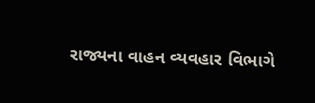રાજ્યના વાહન વ્યવહાર વિભાગે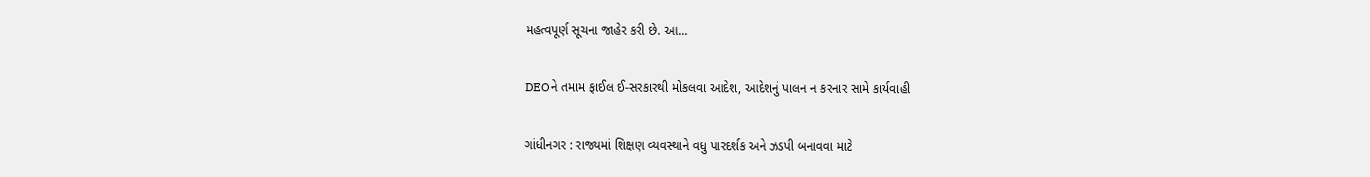મહત્વપૂર્ણ સૂચના જાહેર કરી છે. આ...

DEOને તમામ ફાઈલ ઈ-સરકારથી મોકલવા આદેશ, આદેશનું પાલન ન કરનાર સામે કાર્યવાહી

ગાંધીનગર : રાજ્યમાં શિક્ષણ વ્યવસ્થાને વધુ પારદર્શક અને ઝડપી બનાવવા માટે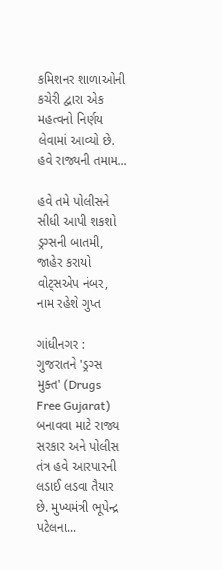કમિશનર શાળાઓની કચેરી દ્વારા એક મહત્વનો નિર્ણય લેવામાં આવ્યો છે. હવે રાજ્યની તમામ...

હવે તમે પોલીસને સીધી આપી શકશો ડ્રગ્સની બાતમી, જાહેર કરાયો વોટ્સએપ નંબર, નામ રહેશે ગુપ્ત

ગાંધીનગર : ગુજરાતને 'ડ્રગ્સ મુક્ત' (Drugs Free Gujarat) બનાવવા માટે રાજ્ય સરકાર અને પોલીસ તંત્ર હવે આરપારની લડાઈ લડવા તૈયાર છે. મુખ્યમંત્રી ભૂપેન્દ્ર પટેલના...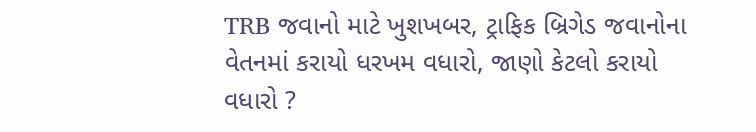TRB જવાનો માટે ખુશખબર, ટ્રાફિક બ્રિગેડ જવાનોના વેતનમાં કરાયો ધરખમ વધારો, જાણો કેટલો કરાયો વધારો ?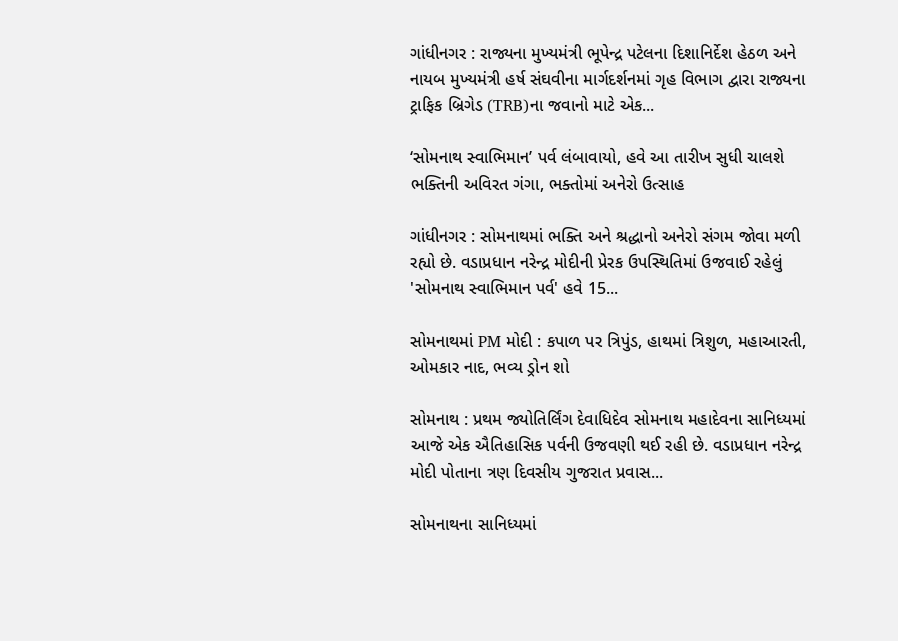ગાંધીનગર : રાજ્યના મુખ્યમંત્રી ભૂપેન્દ્ર પટેલના દિશાનિર્દેશ હેઠળ અને નાયબ મુખ્યમંત્રી હર્ષ સંઘવીના માર્ગદર્શનમાં ગૃહ વિભાગ દ્વારા રાજ્યના ટ્રાફિક બ્રિગેડ (TRB)ના જવાનો માટે એક...

‘સોમનાથ સ્વાભિમાન’ પર્વ લંબાવાયો, હવે આ તારીખ સુધી ચાલશે ભક્તિની અવિરત ગંગા, ભક્તોમાં અનેરો ઉત્સાહ

ગાંધીનગર : સોમનાથમાં ભક્તિ અને શ્રદ્ધાનો અનેરો સંગમ જોવા મળી રહ્યો છે. વડાપ્રધાન નરેન્દ્ર મોદીની પ્રેરક ઉપસ્થિતિમાં ઉજવાઈ રહેલું 'સોમનાથ સ્વાભિમાન પર્વ' હવે 15...

સોમનાથમાં PM મોદી : કપાળ પર ત્રિપુંડ, હાથમાં ત્રિશુળ, મહાઆરતી, ઓમકાર નાદ, ભવ્ય ડ્રોન શો

સોમનાથ : પ્રથમ જ્યોતિર્લિંગ દેવાધિદેવ સોમનાથ મહાદેવના સાનિધ્યમાં આજે એક ઐતિહાસિક પર્વની ઉજવણી થઈ રહી છે. વડાપ્રધાન નરેન્દ્ર મોદી પોતાના ત્રણ દિવસીય ગુજરાત પ્રવાસ...

સોમનાથના સાનિધ્યમાં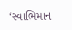‘સ્વાભિમાન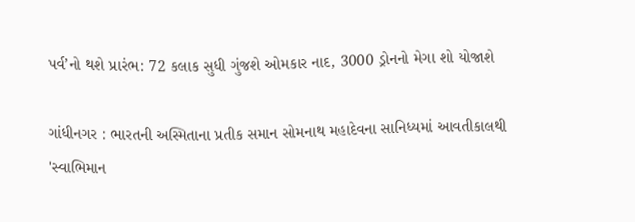પર્વ’નો થશે પ્રારંભ: 72 કલાક સુધી ગુંજશે ઓમકાર નાદ, 3000 ડ્રોનનો મેગા શો યોજાશે

ગાંધીનગર : ભારતની અસ્મિતાના પ્રતીક સમાન સોમનાથ મહાદેવના સાનિધ્યમાં આવતીકાલથી 'સ્વાભિમાન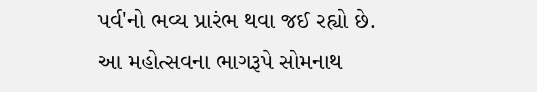પર્વ'નો ભવ્ય પ્રારંભ થવા જઈ રહ્યો છે. આ મહોત્સવના ભાગરૂપે સોમનાથ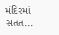મંદિરમાં સતત...